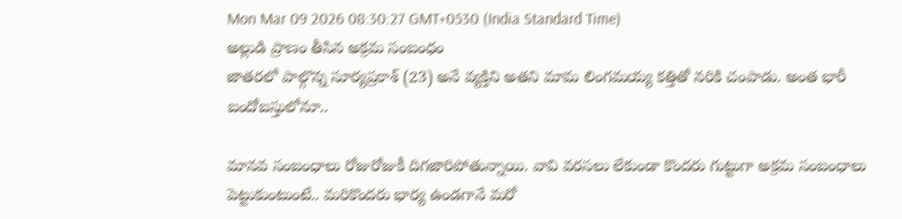Mon Mar 09 2026 08:30:27 GMT+0530 (India Standard Time)
అల్లుడి ప్రాణం తీసిన అక్రమ సంబంధం
జాతరలో పాల్గొన్న సూర్యప్రకాశ్ (23) అనే వ్యక్తిని అతని మామ లింగమయ్య కత్తితో నరికి చంపాడు. అంత భారీ బందోబస్తులోనూ..

మానవ సంబంధాలు రోజురోజుకీ దిగజారిపోతున్నాయి. వావి వరసలు లేకుండా కొందరు గుట్టుగా అక్రమ సంబంధాలు పెట్టుకుంటుంటే.. మరికొందరు భార్య ఉండగానే మరో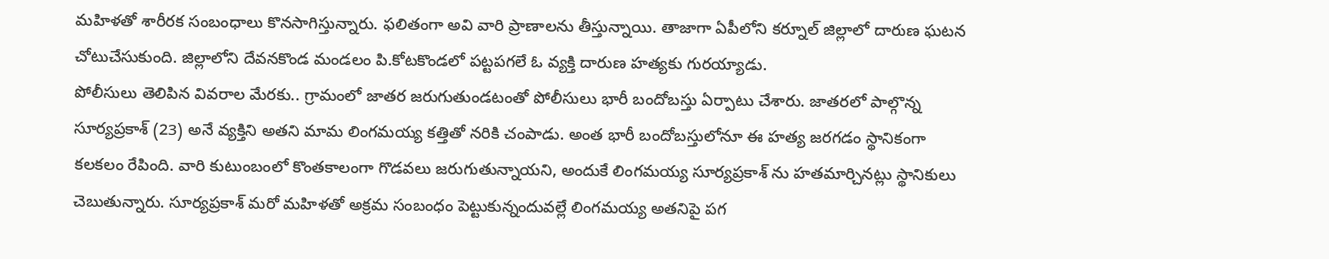మహిళతో శారీరక సంబంధాలు కొనసాగిస్తున్నారు. ఫలితంగా అవి వారి ప్రాణాలను తీస్తున్నాయి. తాజాగా ఏపీలోని కర్నూల్ జిల్లాలో దారుణ ఘటన చోటుచేసుకుంది. జిల్లాలోని దేవనకొండ మండలం పి.కోటకొండలో పట్టపగలే ఓ వ్యక్తి దారుణ హత్యకు గురయ్యాడు.
పోలీసులు తెలిపిన వివరాల మేరకు.. గ్రామంలో జాతర జరుగుతుండటంతో పోలీసులు భారీ బందోబస్తు ఏర్పాటు చేశారు. జాతరలో పాల్గొన్న సూర్యప్రకాశ్ (23) అనే వ్యక్తిని అతని మామ లింగమయ్య కత్తితో నరికి చంపాడు. అంత భారీ బందోబస్తులోనూ ఈ హత్య జరగడం స్థానికంగా కలకలం రేపింది. వారి కుటుంబంలో కొంతకాలంగా గొడవలు జరుగుతున్నాయని, అందుకే లింగమయ్య సూర్యప్రకాశ్ ను హతమార్చినట్లు స్థానికులు చెబుతున్నారు. సూర్యప్రకాశ్ మరో మహిళతో అక్రమ సంబంధం పెట్టుకున్నందువల్లే లింగమయ్య అతనిపై పగ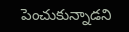పెంచుకున్నాడని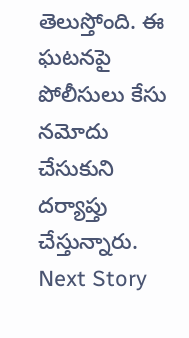తెలుస్తోంది. ఈ ఘటనపై పోలీసులు కేసు నమోదు చేసుకుని దర్యాప్తు చేస్తున్నారు.
Next Story